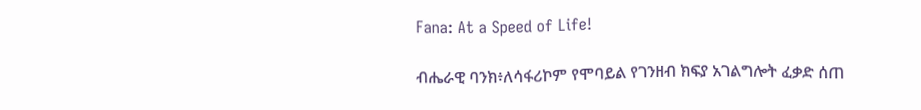Fana: At a Speed of Life!

ብሔራዊ ባንክ፥ለሳፋሪኮም የሞባይል የገንዘብ ክፍያ አገልግሎት ፈቃድ ሰጠ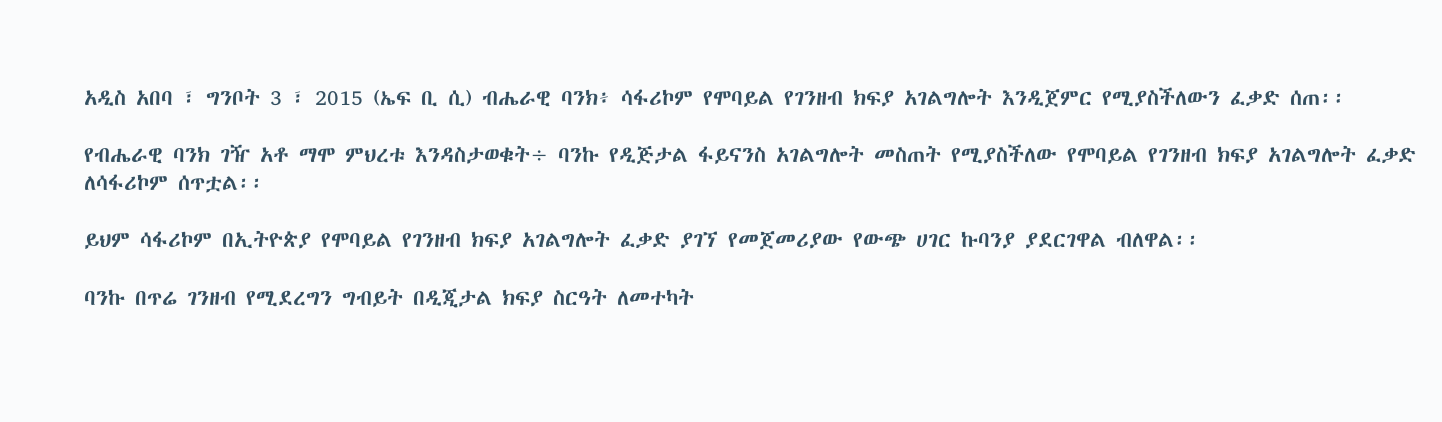አዲስ አበባ ፣ ግንቦት 3 ፣ 2015 (ኤፍ ቢ ሲ) ብሔራዊ ባንክ፥ ሳፋሪኮም የሞባይል የገንዘብ ክፍያ አገልግሎት እንዲጀምር የሚያስችለውን ፈቃድ ሰጠ፡፡

የብሔራዊ ባንክ ገዥ አቶ ማሞ ምህረቱ እንዳስታወቁት÷ ባንኩ የዲጅታል ፋይናንስ አገልግሎት መስጠት የሚያስችለው የሞባይል የገንዘብ ክፍያ አገልግሎት ፈቃድ ለሳፋሪኮም ሰጥቷል፡፡

ይህም ሳፋሪኮም በኢትዮጵያ የሞባይል የገንዘብ ክፍያ አገልግሎት ፈቃድ ያገኘ የመጀመሪያው የውጭ ሀገር ኩባንያ ያደርገዋል ብለዋል፡፡

ባንኩ በጥሬ ገንዘብ የሚደረግን ግብይት በዲጂታል ክፍያ ስርዓት ለመተካት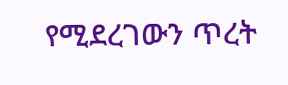የሚደረገውን ጥረት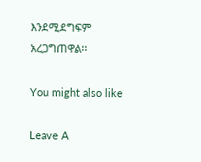እንደሚደግፍም አረጋግጠዋል፡፡

You might also like

Leave A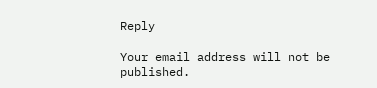Reply

Your email address will not be published.